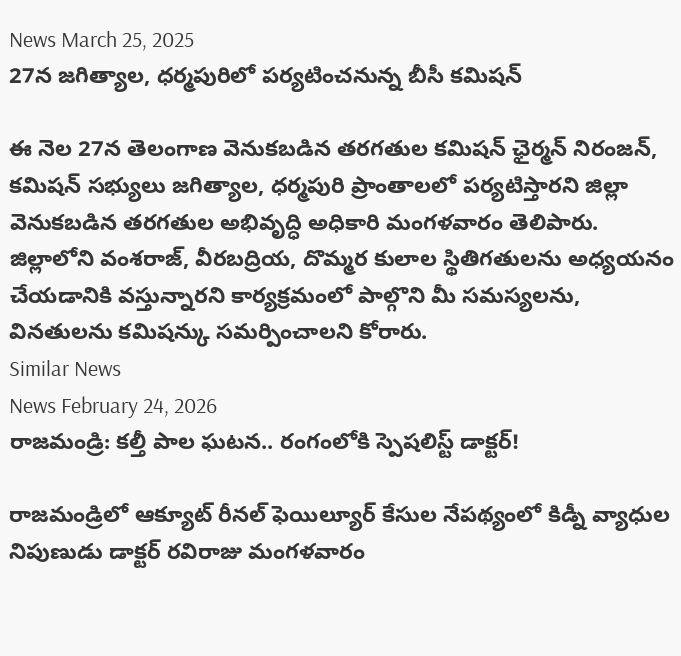News March 25, 2025
27న జగిత్యాల, ధర్మపురిలో పర్యటించనున్న బీసీ కమిషన్

ఈ నెల 27న తెలంగాణ వెనుకబడిన తరగతుల కమిషన్ ఛైర్మన్ నిరంజన్, కమిషన్ సభ్యులు జగిత్యాల, ధర్మపురి ప్రాంతాలలో పర్యటిస్తారని జిల్లా వెనుకబడిన తరగతుల అభివృద్ధి అధికారి మంగళవారం తెలిపారు. జిల్లాలోని వంశరాజ్, వీరబద్రియ, దొమ్మర కులాల స్థితిగతులను అధ్యయనం చేయడానికి వస్తున్నారని కార్యక్రమంలో పాల్గొని మీ సమస్యలను, వినతులను కమిషన్కు సమర్పించాలని కోరారు.
Similar News
News February 24, 2026
రాజమండ్రి: కల్తీ పాల ఘటన.. రంగంలోకి స్పెషలిస్ట్ డాక్టర్!

రాజమండ్రిలో ఆక్యూట్ రీనల్ ఫెయిల్యూర్ కేసుల నేపథ్యంలో కిడ్నీ వ్యాధుల నిపుణుడు డాక్టర్ రవిరాజు మంగళవారం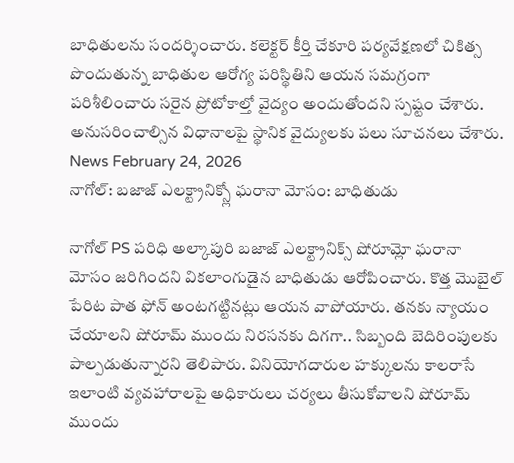బాధితులను సందర్శించారు. కలెక్టర్ కీర్తి చేకూరి పర్యవేక్షణలో చికిత్స పొందుతున్న బాధితుల ఆరోగ్య పరిస్థితిని ఆయన సమగ్రంగా పరిశీలించారు సరైన ప్రోటోకాల్తో వైద్యం అందుతోందని స్పష్టం చేశారు. అనుసరించాల్సిన విధానాలపై స్థానిక వైద్యులకు పలు సూచనలు చేశారు.
News February 24, 2026
నాగోల్: బజాజ్ ఎలక్ట్రానిక్స్లో ఘరానా మోసం: బాధితుడు

నాగోల్ PS పరిధి అల్కాపురి బజాజ్ ఎలక్ట్రానిక్స్ షోరూమ్లో ఘరానా మోసం జరిగిందని వికలాంగుడైన బాధితుడు ఆరోపించారు. కొత్త మొబైల్ పేరిట పాత ఫోన్ అంటగట్టినట్లు ఆయన వాపోయారు. తనకు న్యాయం చేయాలని షోరూమ్ ముందు నిరసనకు దిగగా.. సిబ్బంది బెదిరింపులకు పాల్పడుతున్నారని తెలిపారు. వినియోగదారుల హక్కులను కాలరాసే ఇలాంటి వ్యవహారాలపై అధికారులు చర్యలు తీసుకోవాలని షోరూమ్ ముందు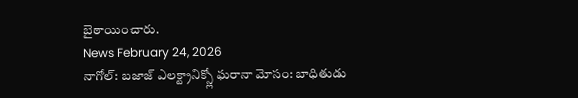బైఠాయించారు.
News February 24, 2026
నాగోల్: బజాజ్ ఎలక్ట్రానిక్స్లో ఘరానా మోసం: బాధితుడు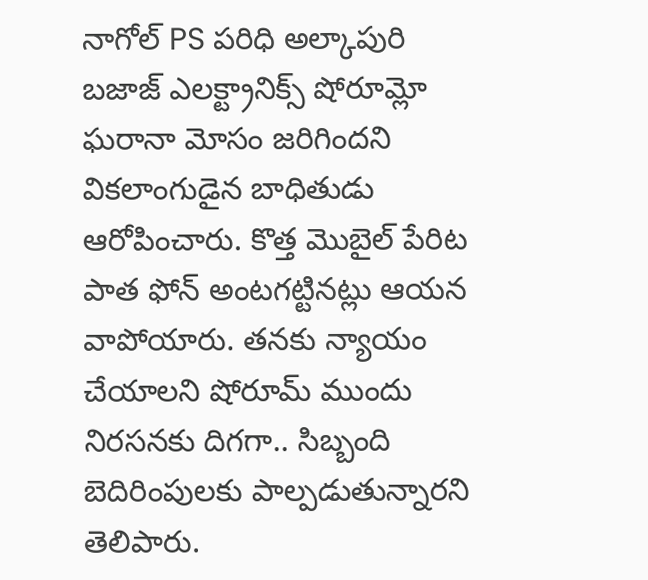నాగోల్ PS పరిధి అల్కాపురి బజాజ్ ఎలక్ట్రానిక్స్ షోరూమ్లో ఘరానా మోసం జరిగిందని వికలాంగుడైన బాధితుడు ఆరోపించారు. కొత్త మొబైల్ పేరిట పాత ఫోన్ అంటగట్టినట్లు ఆయన వాపోయారు. తనకు న్యాయం చేయాలని షోరూమ్ ముందు నిరసనకు దిగగా.. సిబ్బంది బెదిరింపులకు పాల్పడుతున్నారని తెలిపారు.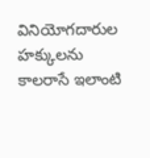వినియోగదారుల హక్కులను కాలరాసే ఇలాంటి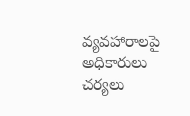వ్యవహారాలపై అధికారులు చర్యలు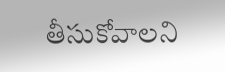తీసుకోవాలని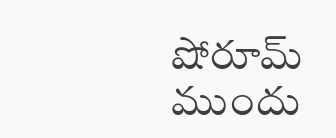షోరూమ్ ముందు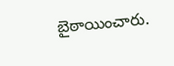బైఠాయించారు.